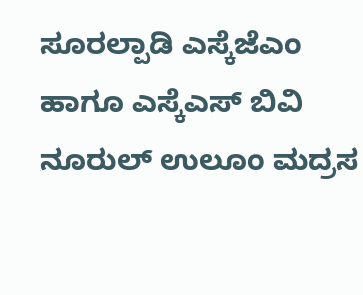ಸೂರಲ್ಪಾಡಿ ಎಸ್ಕೆಜೆಎಂ ಹಾಗೂ ಎಸ್ಕೆಎಸ್ ಬಿವಿ ನೂರುಲ್ ಉಲೂಂ ಮದ್ರಸ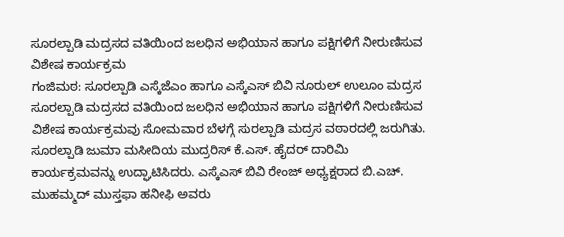ಸೂರಲ್ಪಾಡಿ ಮದ್ರಸದ ವತಿಯಿಂದ ಜಲಧಿನ ಅಭಿಯಾನ ಹಾಗೂ ಪಕ್ಷಿಗಳಿಗೆ ನೀರುಣಿಸುವ ವಿಶೇಷ ಕಾರ್ಯಕ್ರಮ
ಗಂಜಿಮಠ: ಸೂರಲ್ಪಾಡಿ ಎಸ್ಕೆಜೆಎಂ ಹಾಗೂ ಎಸ್ಕೆಎಸ್ ಬಿವಿ ನೂರುಲ್ ಉಲೂಂ ಮದ್ರಸ ಸೂರಲ್ಪಾಡಿ ಮದ್ರಸದ ವತಿಯಿಂದ ಜಲಧಿನ ಅಭಿಯಾನ ಹಾಗೂ ಪಕ್ಷಿಗಳಿಗೆ ನೀರುಣಿಸುವ ವಿಶೇಷ ಕಾರ್ಯಕ್ರಮವು ಸೋಮವಾರ ಬೆಳಗ್ಗೆ ಸುರಲ್ಪಾಡಿ ಮದ್ರಸ ವಠಾರದಲ್ಲಿ ಜರುಗಿತು.
ಸೂರಲ್ಪಾಡಿ ಜುಮಾ ಮಸೀದಿಯ ಮುದ್ರರಿಸ್ ಕೆ.ಎಸ್. ಹೈದರ್ ದಾರಿಮಿ ಕಾರ್ಯಕ್ರಮವನ್ನು ಉದ್ಘಾಟಿಸಿದರು. ಎಸ್ಕೆಎಸ್ ಬಿವಿ ರೇಂಜ್ ಅಧ್ಯಕ್ಷರಾದ ಬಿ.ಎಚ್. ಮುಹಮ್ಮದ್ ಮುಸ್ತಫಾ ಹನೀಫಿ ಅವರು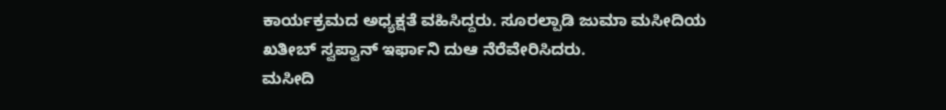ಕಾರ್ಯಕ್ರಮದ ಅಧ್ಯಕ್ಷತೆ ವಹಿಸಿದ್ದರು. ಸೂರಲ್ಪಾಡಿ ಜುಮಾ ಮಸೀದಿಯ ಖತೀಬ್ ಸ್ವಪ್ವಾನ್ ಇರ್ಫಾನಿ ದುಆ ನೆರೆವೇರಿಸಿದರು.
ಮಸೀದಿ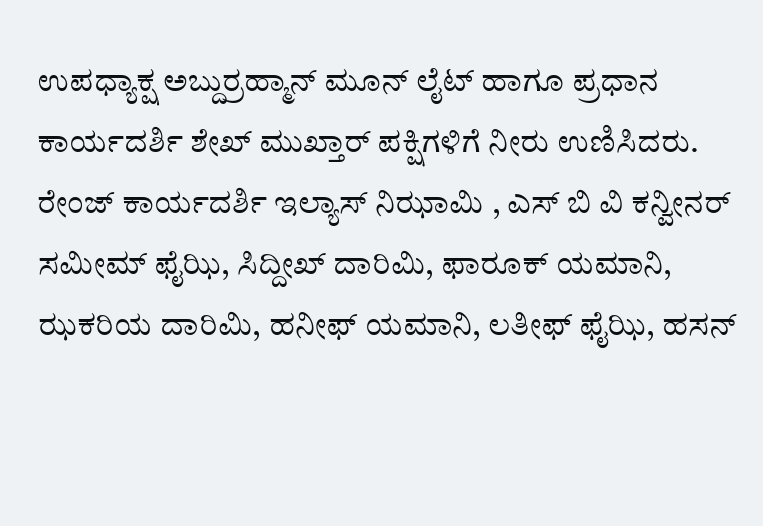ಉಪಧ್ಯಾಕ್ಷ ಅಬ್ದುರ್ರಹ್ಮಾನ್ ಮೂನ್ ಲೈಟ್ ಹಾಗೂ ಪ್ರಧಾನ ಕಾರ್ಯದರ್ಶಿ ಶೇಖ್ ಮುಖ್ತಾರ್ ಪಕ್ಷಿಗಳಿಗೆ ನೀರು ಉಣಿಸಿದರು. ರೇಂಜ್ ಕಾರ್ಯದರ್ಶಿ ಇಲ್ಯಾಸ್ ನಿಝಾಮಿ , ಎಸ್ ಬಿ ವಿ ಕನ್ವೀನರ್ ಸಮೀಮ್ ಫೈಝಿ, ಸಿದ್ದೀಖ್ ದಾರಿಮಿ, ಫಾರೂಕ್ ಯಮಾನಿ, ಝಕರಿಯ ದಾರಿಮಿ, ಹನೀಫ್ ಯಮಾನಿ, ಲತೀಫ್ ಫೈಝಿ, ಹಸನ್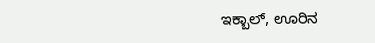ಇಕ್ಬಾಲ್, ಊರಿನ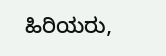ಹಿರಿಯರು,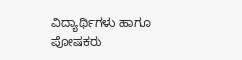ವಿದ್ಯಾರ್ಥಿಗಳು ಹಾಗೂ ಪೋಷಕರು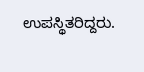ಉಪಸ್ಥಿತರಿದ್ದರು.